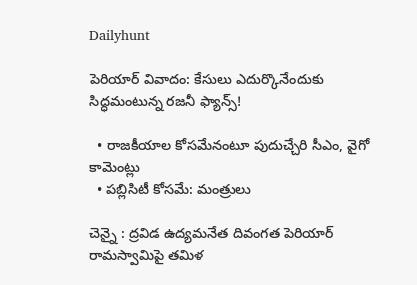Dailyhunt

పెరియార్‌ వివాదం: కేసులు ఎదుర్కొనేందుకు సిద్ధమంటున్న రజనీ ఫ్యాన్స్‌!

  • రాజకీయాల కోసమేనంటూ పుదుచ్చేరి సీఎం, వైగో కామెంట్లు
  • పబ్లిసిటీ కోసమే: మంత్రులు

చెన్నై : ద్రవిడ ఉద్యమనేత దివంగత పెరియార్‌ రామస్వామిపై తమిళ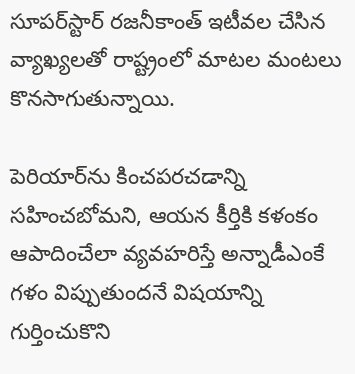సూపర్‌స్టార్‌ రజనీకాంత్‌ ఇటీవల చేసిన వ్యాఖ్యలతో రాష్ట్రంలో మాటల మంటలు కొనసాగుతున్నాయి.

పెరియార్‌ను కించపరచడాన్ని సహించబోమని, ఆయన కీర్తికి కళంకం ఆపాదించేలా వ్యవహరిస్తే అన్నాడీఎంకే గళం విప్పుతుందనే విషయాన్ని గుర్తించుకొని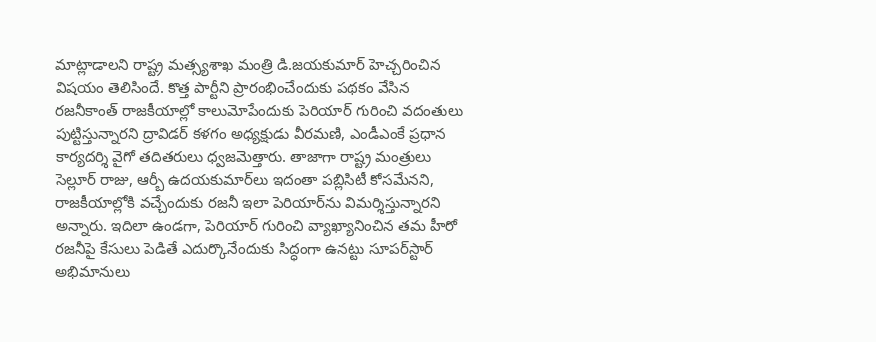మాట్లాడాలని రాష్ట్ర మత్స్యశాఖ మంత్రి డి.జయకుమార్‌ హెచ్చరించిన విషయం తెలిసిందే. కొత్త పార్టీని ప్రారంభించేందుకు పథకం వేసిన రజనీకాంత్‌ రాజకీయాల్లో కాలుమోపేందుకు పెరియార్‌ గురించి వదంతులు పుట్టిస్తున్నారని ద్రావిడర్‌ కళగం అధ్యక్షుడు వీరమణి, ఎండీఎంకే ప్రధాన కార్యదర్శి వైగో తదితరులు ధ్వజమెత్తారు. తాజాగా రాష్ట్ర మంత్రులు సెల్లూర్‌ రాజు, ఆర్బీ ఉదయకుమార్‌లు ఇదంతా పబ్లిసిటీ కోసమేనని, రాజకీయాల్లోకి వచ్చేందుకు రజనీ ఇలా పెరియార్‌ను విమర్శిస్తున్నారని అన్నారు. ఇదిలా ఉండగా, పెరియార్‌ గురించి వ్యాఖ్యానించిన తమ హీరో రజనీపై కేసులు పెడితే ఎదుర్కొనేందుకు సిద్ధంగా ఉనట్టు సూపర్‌స్టార్‌ అభిమానులు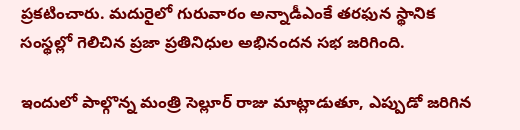ప్రకటించారు. మదురైలో గురువారం అన్నాడీఎంకే తరఫున స్థానిక సంస్థల్లో గెలిచిన ప్రజా ప్రతినిధుల అభినందన సభ జరిగింది.

ఇందులో పాల్గొన్న మంత్రి సెల్లూర్‌ రాజు మాట్లాడుతూ, ఎప్పుడో జరిగిన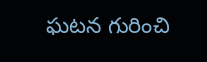ఘటన గురించి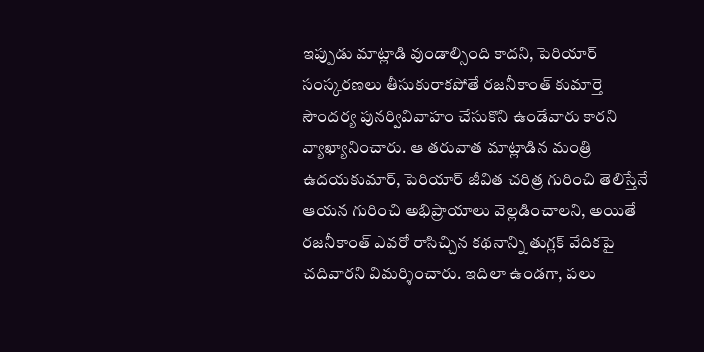ఇప్పుడు మాట్లాడి వుండాల్సింది కాదని, పెరియార్‌ సంస్కరణలు తీసుకురాకపోతే రజనీకాంత్‌ కుమార్తె సౌందర్య పునర్వివివాహం చేసుకొని ఉండేవారు కారని వ్యాఖ్యానించారు. ఆ తరువాత మాట్లాడిన మంత్రి ఉదయకుమార్‌, పెరియార్‌ జీవిత చరిత్ర గురించి తెలిస్తేనే ఆయన గురించి అభిప్రాయాలు వెల్లడించాలని, అయితే రజనీకాంత్‌ ఎవరో రాసిచ్చిన కథనాన్ని తుగ్లక్‌ వేదికపై చదివారని విమర్శించారు. ఇదిలా ఉండగా, పలు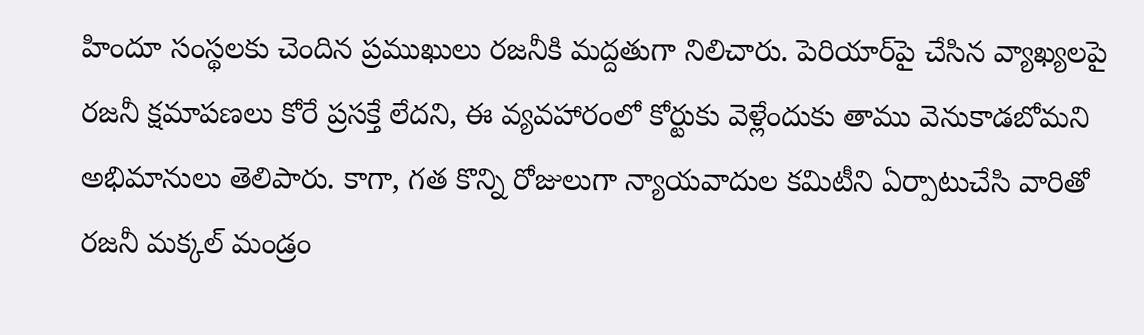హిందూ సంస్థలకు చెందిన ప్రముఖులు రజనీకి మద్దతుగా నిలిచారు. పెరియార్‌పై చేసిన వ్యాఖ్యలపై రజనీ క్షమాపణలు కోరే ప్రసక్తే లేదని, ఈ వ్యవహారంలో కోర్టుకు వెళ్లేందుకు తాము వెనుకాడబోమని అభిమానులు తెలిపారు. కాగా, గత కొన్ని రోజులుగా న్యాయవాదుల కమిటీని ఏర్పాటుచేసి వారితో రజనీ మక్కల్‌ మండ్రం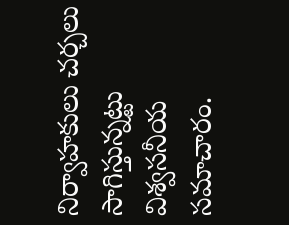నిర్వాహకులు చర్చలు సాగిస్తున్నట్టు విశ్వసనీయ సమాచారం.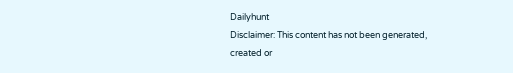Dailyhunt
Disclaimer: This content has not been generated, created or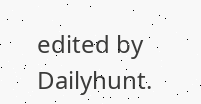edited by Dailyhunt.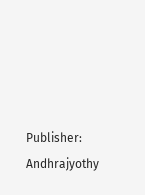Publisher: Andhrajyothy